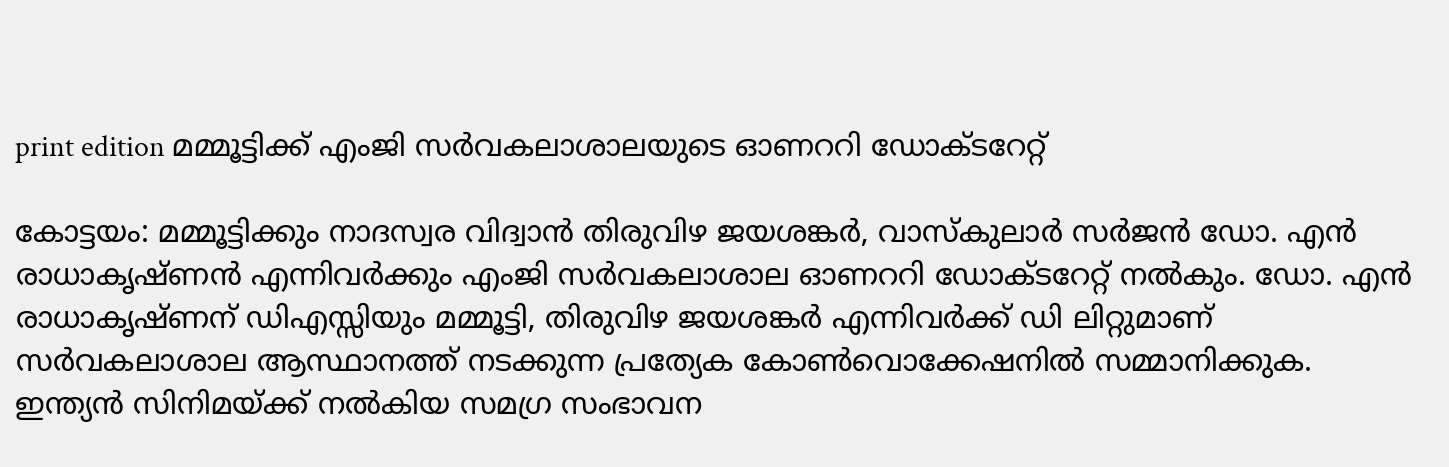print edition മമ്മൂട്ടിക്ക് എംജി സർവകലാശാലയുടെ ഓണററി ഡോക്ടറേറ്റ്

കോട്ടയം: മമ്മൂട്ടിക്കും നാദസ്വര വിദ്വാൻ തിരുവിഴ ജയശങ്കർ, വാസ്കുലാർ സർജൻ ഡോ. എൻ രാധാകൃഷ്ണൻ എന്നിവർക്കും എംജി സർവകലാശാല ഓണററി ഡോക്ടറേറ്റ് നൽകും. ഡോ. എൻ രാധാകൃഷ്ണന് ഡിഎസ്സിയും മമ്മൂട്ടി, തിരുവിഴ ജയശങ്കർ എന്നിവർക്ക് ഡി ലിറ്റുമാണ് സർവകലാശാല ആസ്ഥാനത്ത് നടക്കുന്ന പ്രത്യേക കോൺവൊക്കേഷനിൽ സമ്മാനിക്കുക.
ഇന്ത്യൻ സിനിമയ്ക്ക് നൽകിയ സമഗ്ര സംഭാവന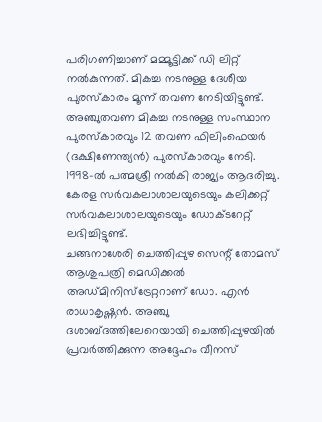പരിഗണിച്ചാണ് മമ്മൂട്ടിക്ക് ഡി ലിറ്റ് നൽകുന്നത്. മികച്ച നടനുള്ള ദേശീയ പുരസ്കാരം മൂന്ന് തവണ നേടിയിട്ടുണ്ട്. അഞ്ചുതവണ മികച്ച നടനുള്ള സംസ്ഥാന പുരസ്കാരവും 12 തവണ ഫിലിംഫെയർ (ദക്ഷിണേന്ത്യൻ) പുരസ്കാരവും നേടി. 1998-ൽ പത്മശ്രീ നൽകി രാജ്യം ആദരിച്ചു. കേരള സർവകലാശാലയുടെയും കലിക്കറ്റ് സർവകലാശാലയുടെയും ഡോക്ടറേറ്റ് ലഭിച്ചിട്ടുണ്ട്.
ചങ്ങനാശേരി ചെത്തിപ്പുഴ സെന്റ് തോമസ് ആശുപത്രി മെഡിക്കൽ അഡ്മിനിസ്ട്രേറ്ററാണ് ഡോ. എൻ രാധാകൃഷ്ണൻ. അഞ്ചു ദശാബ്ദത്തിലേറെയായി ചെത്തിപ്പുഴയിൽ പ്രവർത്തിക്കുന്ന അദ്ദേഹം വീനസ്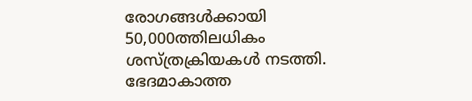രോഗങ്ങൾക്കായി 50,000ത്തിലധികം ശസ്ത്രക്രിയകൾ നടത്തി. ഭേദമാകാത്ത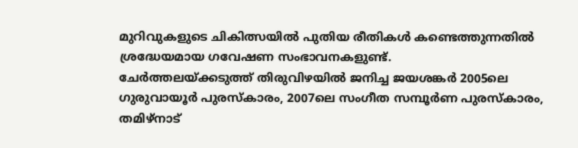മുറിവുകളുടെ ചികിത്സയിൽ പുതിയ രീതികൾ കണ്ടെത്തുന്നതിൽ ശ്രദ്ധേയമായ ഗവേഷണ സംഭാവനകളുണ്ട്.
ചേർത്തലയ്ക്കടുത്ത് തിരുവിഴയിൽ ജനിച്ച ജയശങ്കർ 2005ലെ ഗുരുവായൂർ പുരസ്കാരം, 2007ലെ സംഗീത സമ്പൂർണ പുരസ്കാരം, തമിഴ്നാട്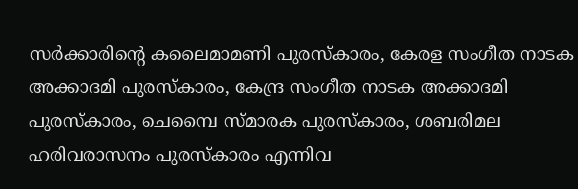സർക്കാരിന്റെ കലൈമാമണി പുരസ്കാരം, കേരള സംഗീത നാടക അക്കാദമി പുരസ്കാരം, കേന്ദ്ര സംഗീത നാടക അക്കാദമി പുരസ്കാരം, ചെമ്പൈ സ്മാരക പുരസ്കാരം, ശബരിമല ഹരിവരാസനം പുരസ്കാരം എന്നിവ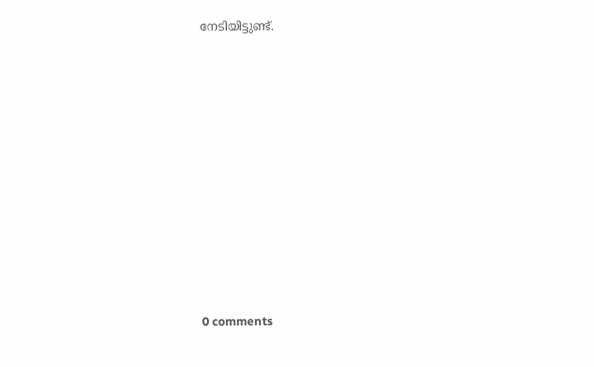നേടിയിട്ടുണ്ട്.











0 comments